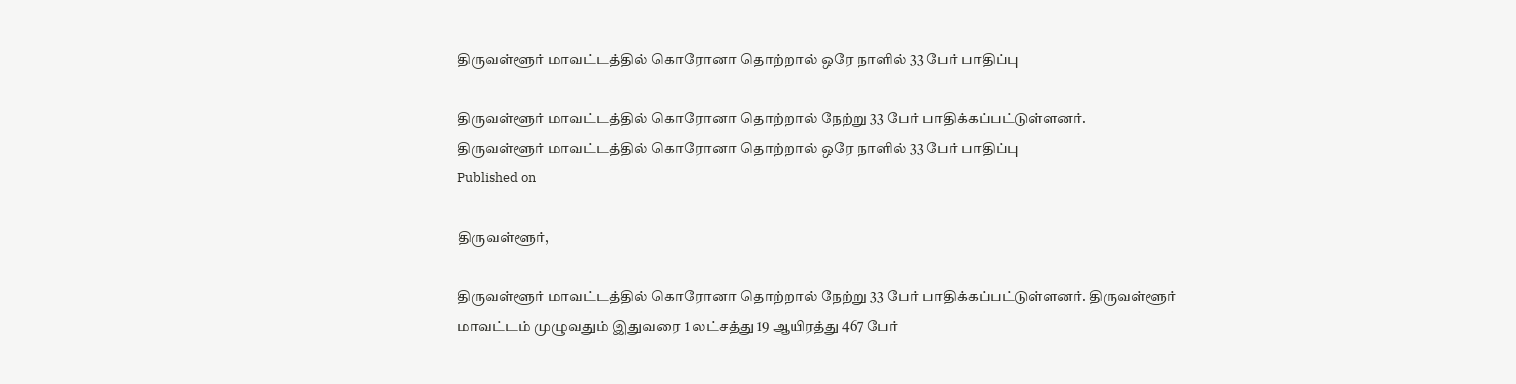திருவள்ளூர் மாவட்டத்தில் கொரோனா தொற்றால் ஒரே நாளில் 33 பேர் பாதிப்பு

திருவள்ளூர் மாவட்டத்தில் கொரோனா தொற்றால் நேற்று 33 பேர் பாதிக்கப்பட்டுள்ளனர்.
திருவள்ளூர் மாவட்டத்தில் கொரோனா தொற்றால் ஒரே நாளில் 33 பேர் பாதிப்பு
Published on

திருவள்ளூர்,

திருவள்ளூர் மாவட்டத்தில் கொரோனா தொற்றால் நேற்று 33 பேர் பாதிக்கப்பட்டுள்ளனர். திருவள்ளூர் மாவட்டம் முழுவதும் இதுவரை 1 லட்சத்து 19 ஆயிரத்து 467 பேர்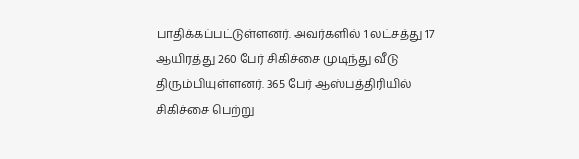பாதிக்கப்பட்டுள்ளனர். அவர்களில் 1 லட்சத்து 17 ஆயிரத்து 260 பேர் சிகிச்சை முடிந்து வீடு திரும்பியுள்ளனர். 365 பேர் ஆஸ்பத்திரியில் சிகிச்சை பெற்று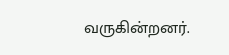வருகின்றனர்.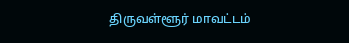திருவள்ளூர் மாவட்டம்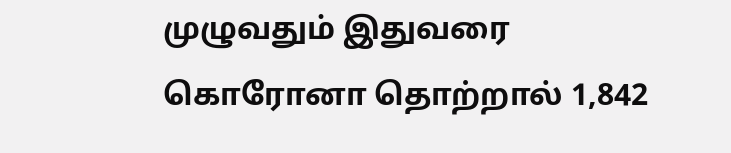முழுவதும் இதுவரை கொரோனா தொற்றால் 1,842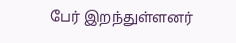பேர் இறந்துள்ளனர்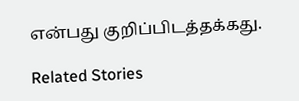என்பது குறிப்பிடத்தக்கது.

Related Stories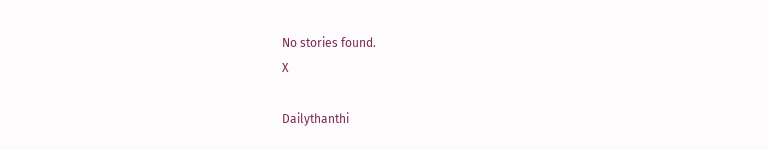No stories found.
X

Dailythanthi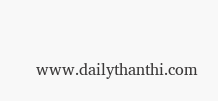www.dailythanthi.com